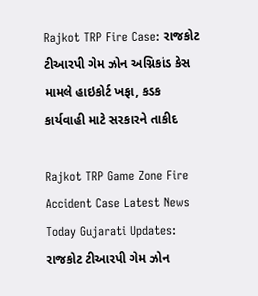Rajkot TRP Fire Case: રાજકોટ ટીઆરપી ગેમ ઝોન અગ્નિકાંડ કેસ મામલે હાઇકોર્ટ ખફા, કડક કાર્યવાહી માટે સરકારને તાકીદ

Rajkot TRP Game Zone Fire Accident Case Latest News Today Gujarati Updates: રાજકોટ ટીઆરપી ગેમ ઝોન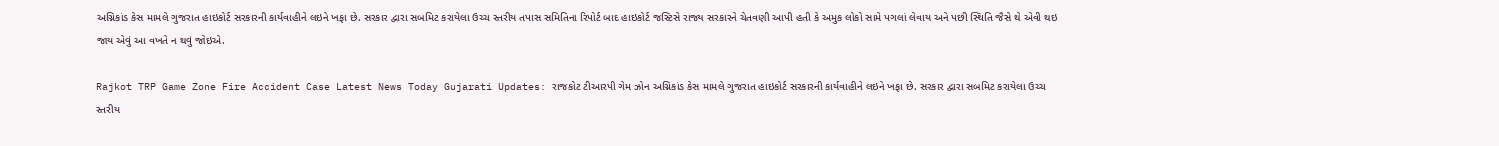અગ્નિકાંડ કેસ મામલે ગુજરાત હાઇકોર્ટ સરકારની કાર્યવાહીને લઇને ખફા છે. સરકાર દ્વારા સબમિટ કરાયેલા ઉચ્ચ સ્તરીય તપાસ સમિતિના રિપોર્ટ બાદ હાઇકોર્ટ જસ્ટિસે રાજ્ય સરકારને ચેતવણી આપી હતી કે અમુક લોકો સામે પગલાં લેવાય અને પછી સ્થિતિ જૈસે થે એવી થઇ જાય એવું આ વખતે ન થવું જોઇએ.

Rajkot TRP Game Zone Fire Accident Case Latest News Today Gujarati Updates: રાજકોટ ટીઆરપી ગેમ ઝોન અગ્નિકાંડ કેસ મામલે ગુજરાત હાઇકોર્ટ સરકારની કાર્યવાહીને લઇને ખફા છે. સરકાર દ્વારા સબમિટ કરાયેલા ઉચ્ચ સ્તરીય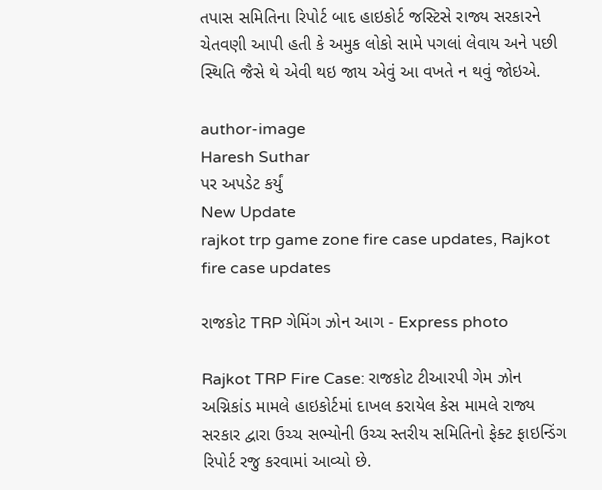તપાસ સમિતિના રિપોર્ટ બાદ હાઇકોર્ટ જસ્ટિસે રાજ્ય સરકારને ચેતવણી આપી હતી કે અમુક લોકો સામે પગલાં લેવાય અને પછી સ્થિતિ જૈસે થે એવી થઇ જાય એવું આ વખતે ન થવું જોઇએ.

author-image
Haresh Suthar
પર અપડેટ કર્યું
New Update
rajkot trp game zone fire case updates, Rajkot fire case updates

રાજકોટ TRP ગેમિંગ ઝોન આગ - Express photo

Rajkot TRP Fire Case: રાજકોટ ટીઆરપી ગેમ ઝોન અગ્નિકાંડ મામલે હાઇકોર્ટમાં દાખલ કરાયેલ કેસ મામલે રાજ્ય સરકાર દ્વારા ઉચ્ચ સભ્યોની ઉચ્ચ સ્તરીય સમિતિનો ફેક્ટ ફાઇન્ડિંગ રિપોર્ટ રજુ કરવામાં આવ્યો છે.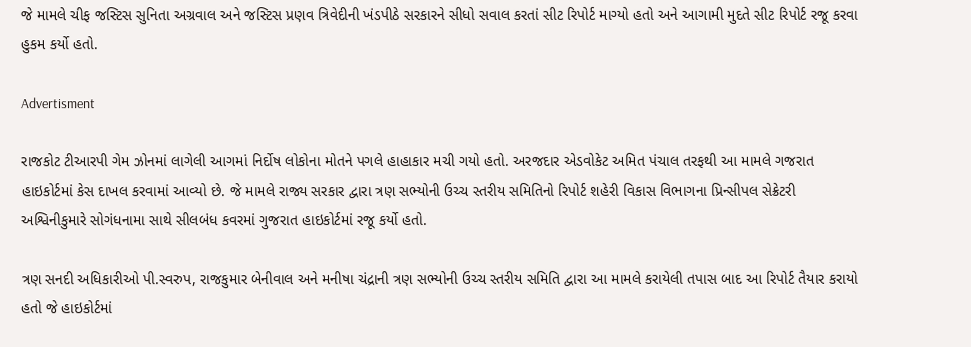જે મામલે ચીફ જસ્ટિસ સુનિતા અગ્રવાલ અને જસ્ટિસ પ્રણવ ત્રિવેદીની ખંડપીઠે સરકારને સીધો સવાલ કરતાં સીટ રિપોર્ટ માગ્યો હતો અને આગામી મુદતે સીટ રિપોર્ટ રજૂ કરવા હુકમ કર્યો હતો.

Advertisment

રાજકોટ ટીઆરપી ગેમ ઝોનમાં લાગેલી આગમાં નિર્દોષ લોકોના મોતને પગલે હાહાકાર મચી ગયો હતો. અરજદાર એડવોકેટ અમિત પંચાલ તરફથી આ મામલે ગજરાત હાઇકોર્ટમાં કેસ દાખલ કરવામાં આવ્યો છે. જે મામલે રાજ્ય સરકાર દ્વારા ત્રણ સભ્યોની ઉચ્ચ સ્તરીય સમિતિનો રિપોર્ટ શહેરી વિકાસ વિભાગના પ્રિન્સીપલ સેક્રેટરી અશ્વિનીકુમારે સોગંધનામા સાથે સીલબંધ કવરમાં ગુજરાત હાઇકોર્ટમાં રજૂ કર્યો હતો.

ત્રણ સનદી અધિકારીઓ પી.સ્વરુપ, રાજકુમાર બેનીવાલ અને મનીષા ચંદ્રાની ત્રણ સભ્યોની ઉચ્ચ સ્તરીય સમિતિ દ્વારા આ મામલે કરાયેલી તપાસ બાદ આ રિપોર્ટ તૈયાર કરાયો હતો જે હાઇકોર્ટમાં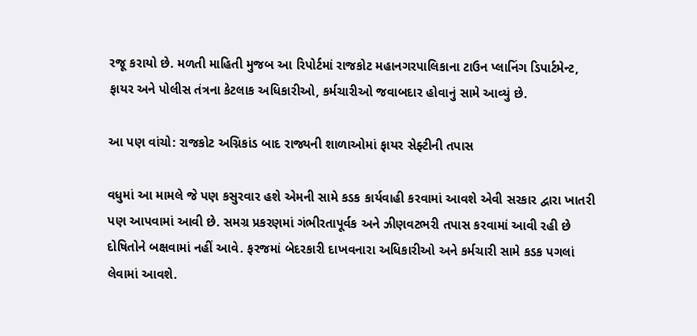રજૂ કરાયો છે. મળતી માહિતી મુજબ આ રિપોર્ટમાં રાજકોટ મહાનગરપાલિકાના ટાઉન પ્લાનિંગ ડિપાર્ટમેન્ટ, ફાયર અને પોલીસ તંત્રના કેટલાક અધિકારીઓ, કર્મચારીઓ જવાબદાર હોવાનું સામે આવ્યું છે.

આ પણ વાંચો: રાજકોટ અગ્નિકાંડ બાદ રાજ્યની શાળાઓમાં ફાયર સેફ્ટીની તપાસ

વધુમાં આ મામલે જે પણ કસુરવાર હશે એમની સામે કડક કાર્યવાહી કરવામાં આવશે એવી સરકાર દ્વારા ખાતરી પણ આપવામાં આવી છે. સમગ્ર પ્રકરણમાં ગંભીરતાપૂર્વક અને ઝીણવટભરી તપાસ કરવામાં આવી રહી છે દોષિતોને બક્ષવામાં નહીં આવે. ફરજમાં બેદરકારી દાખવનારા અધિકારીઓ અને કર્મચારી સામે કડક પગલાં લેવામાં આવશે.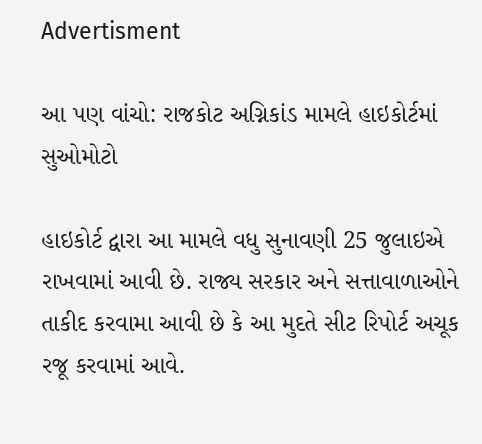Advertisment

આ પણ વાંચો: રાજકોટ અગ્નિકાંડ મામલે હાઇકોર્ટમાં સુઓમોટો

હાઇકોર્ટ દ્વારા આ મામલે વધુ સુનાવણી 25 જુલાઇએ રાખવામાં આવી છે. રાજ્ય સરકાર અને સત્તાવાળાઓને તાકીદ કરવામા આવી છે કે આ મુદતે સીટ રિપોર્ટ અચૂક રજૂ કરવામાં આવે.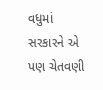વધુમાં સરકારને એ પણ ચેતવણી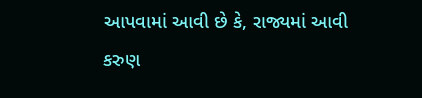આપવામાં આવી છે કે, રાજ્યમાં આવી કરુણ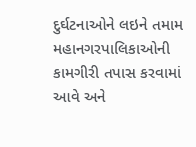દુર્ઘટનાઓને લઇને તમામ મહાનગરપાલિકાઓની કામગીરી તપાસ કરવામાં આવે અને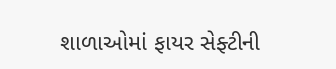શાળાઓમાં ફાયર સેફ્ટીની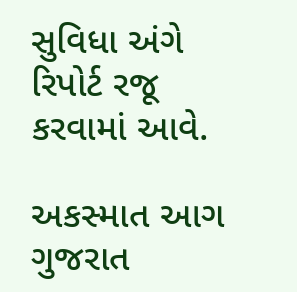સુવિધા અંગે રિપોર્ટ રજૂ કરવામાં આવે.

અકસ્માત આગ ગુજરાત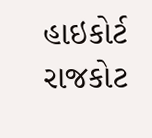હાઇકોર્ટ રાજકોટ